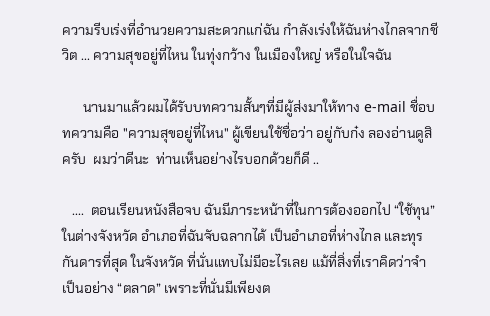ความรีบเร่งที่อำนวยความสะดวกแก่ฉัน กำลังเร่งให้ฉันห่างไกลจากชีวิต ... ความสุขอยู่ที่ไหน ในทุ่งกว้าง ในเมืองใหญ่ หรือในใจฉัน

      นานมาแล้วผมได้รับบทความสั้นๆที่มีผู้ส่งมาให้ทาง e-mail ชื่อบทความคือ "ความสุขอยู่ที่ไหน" ผู้เขียนใช้ชื่อว่า อยู่กับก๋ง ลองอ่านดูสิครับ  ผมว่าดีนะ  ท่านเห็นอย่างไรบอกด้วยก็ดี ..

   ....  ตอนเรียนหนังสือจบ ฉันมีภาระหน้าที่ในการต้องออกไป “ใช้ทุน” ในต่างจังหวัด อำเภอที่ฉันจับฉลากได้ เป็นอำเภอที่ห่างไกล และทุรกันดารที่สุด ในจังหวัด ที่นั่นแทบไม่มีอะไรเลย แม้ที่สิ่งที่เราคิดว่าจำเป็นอย่าง “ตลาด” เพราะที่นั่นมีเพียงต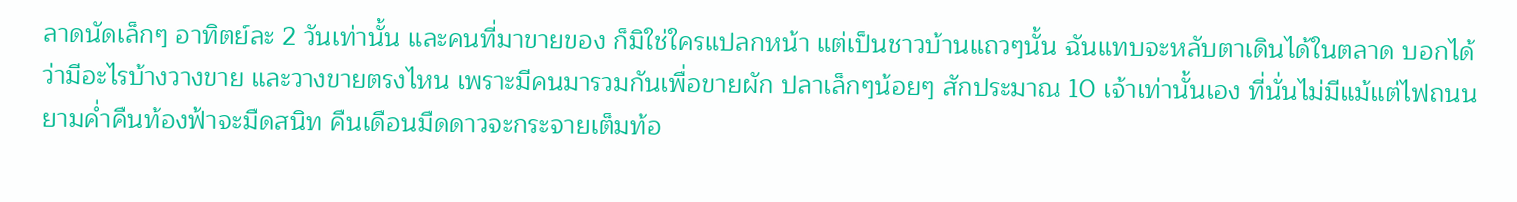ลาดนัดเล็กๆ อาทิตย์ละ 2 วันเท่านั้น และคนที่มาขายของ ก็มิใช่ใครแปลกหน้า แต่เป็นชาวบ้านแถวๆนั้น ฉันแทบจะหลับตาเดินได้ในตลาด บอกได้ว่ามีอะไรบ้างวางขาย และวางขายตรงไหน เพราะมีคนมารวมกันเพื่อขายผัก ปลาเล็กๆน้อยๆ สักประมาณ 10 เจ้าเท่านั้นเอง ที่นั่นไม่มีแม้แต่ไฟถนน ยามค่ำคืนท้องฟ้าจะมืดสนิท คืนเดือนมืดดาวจะกระจายเต็มท้อ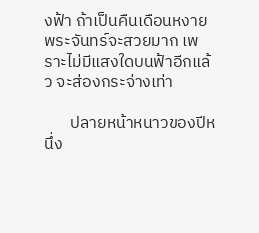งฟ้า ถ้าเป็นคืนเดือนหงาย พระจันทร์จะสวยมาก เพราะไม่มีแสงใดบนฟ้าอีกแล้ว จะส่องกระจ่างเท่า

       ปลายหน้าหนาวของปีหนึ่ง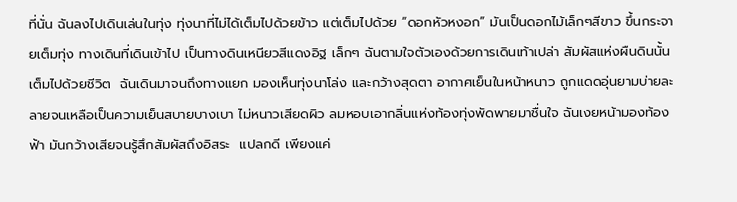ที่นั่น ฉันลงไปเดินเล่นในทุ่ง ทุ่งนาที่ไม่ได้เต็มไปด้วยข้าว แต่เต็มไปด้วย “ดอกหัวหงอก” มันเป็นดอกไม้เล็กๆสีขาว ขึ้นกระจายเต็มทุ่ง ทางเดินที่เดินเข้าไป เป็นทางดินเหนียวสีแดงอิฐ เล็กๆ ฉันตามใจตัวเองด้วยการเดินเท้าเปล่า สัมผัสแห่งผืนดินนั้น เต็มไปด้วยชีวิต  ฉันเดินมาจนถึงทางแยก มองเห็นทุ่งนาโล่ง และกว้างสุดตา อากาศเย็นในหน้าหนาว ถูกแดดอุ่นยามบ่ายละลายจนเหลือเป็นความเย็นสบายบางเบา ไม่หนาวเสียดผิว ลมหอบเอากลิ่นแห่งท้องทุ่งพัดพายมาชื่นใจ ฉันเงยหน้ามองท้องฟ้า มันกว้างเสียจนรู้สึกสัมผัสถึงอิสระ  แปลกดี เพียงแค่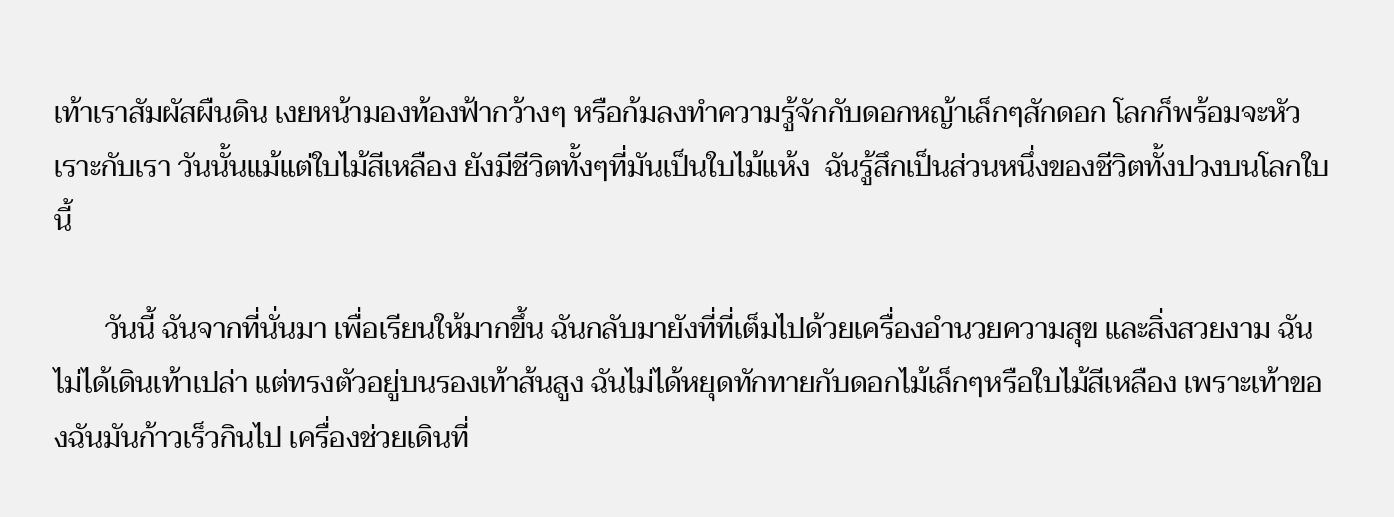เท้าเราสัมผัสผืนดิน เงยหน้ามองท้องฟ้ากว้างๆ หรือก้มลงทำความรู้จักกับดอกหญ้าเล็กๆสักดอก โลกก็พร้อมจะหัวเราะกับเรา วันนั้นแม้แต่ใบไม้สีเหลือง ยังมีชีวิตทั้งๆที่มันเป็นใบไม้แห้ง  ฉันรู้สึกเป็นส่วนหนึ่งของชีวิตทั้งปวงบนโลกใบนี้

       วันนี้ ฉันจากที่นั่นมา เพื่อเรียนให้มากขึ้น ฉันกลับมายังที่ที่เต็มไปด้วยเครื่องอำนวยความสุข และสิ่งสวยงาม ฉันไม่ได้เดินเท้าเปล่า แต่ทรงตัวอยู่บนรองเท้าส้นสูง ฉันไม่ได้หยุดทักทายกับดอกไม้เล็กๆหรือใบไม้สีเหลือง เพราะเท้าของฉันมันก้าวเร็วกินไป เครื่องช่วยเดินที่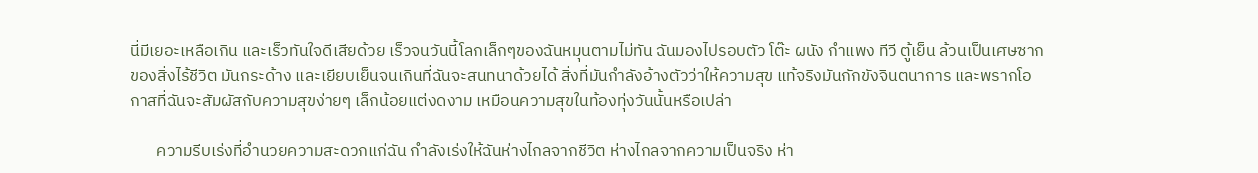นี่มีเยอะเหลือเกิน และเร็วทันใจดีเสียด้วย เร็วจนวันนี้โลกเล็กๆของฉันหมุนตามไม่ทัน ฉันมองไปรอบตัว โต๊ะ ผนัง กำแพง ทีวี ตู้เย็น ล้วนเป็นเศษซากของสิ่งไร้ชีวิต มันกระด้าง และเยียบเย็นจนเกินที่ฉันจะสนทนาด้วยได้ สิ่งที่มันกำลังอ้างตัวว่าให้ความสุข แท้จริงมันกักขังจินตนาการ และพรากโอกาสที่ฉันจะสัมผัสกับความสุขง่ายๆ เล็กน้อยแต่งดงาม เหมือนความสุขในท้องทุ่งวันนั้นหรือเปล่า

       ความรีบเร่งที่อำนวยความสะดวกแก่ฉัน กำลังเร่งให้ฉันห่างไกลจากชีวิต ห่างไกลจากความเป็นจริง ห่า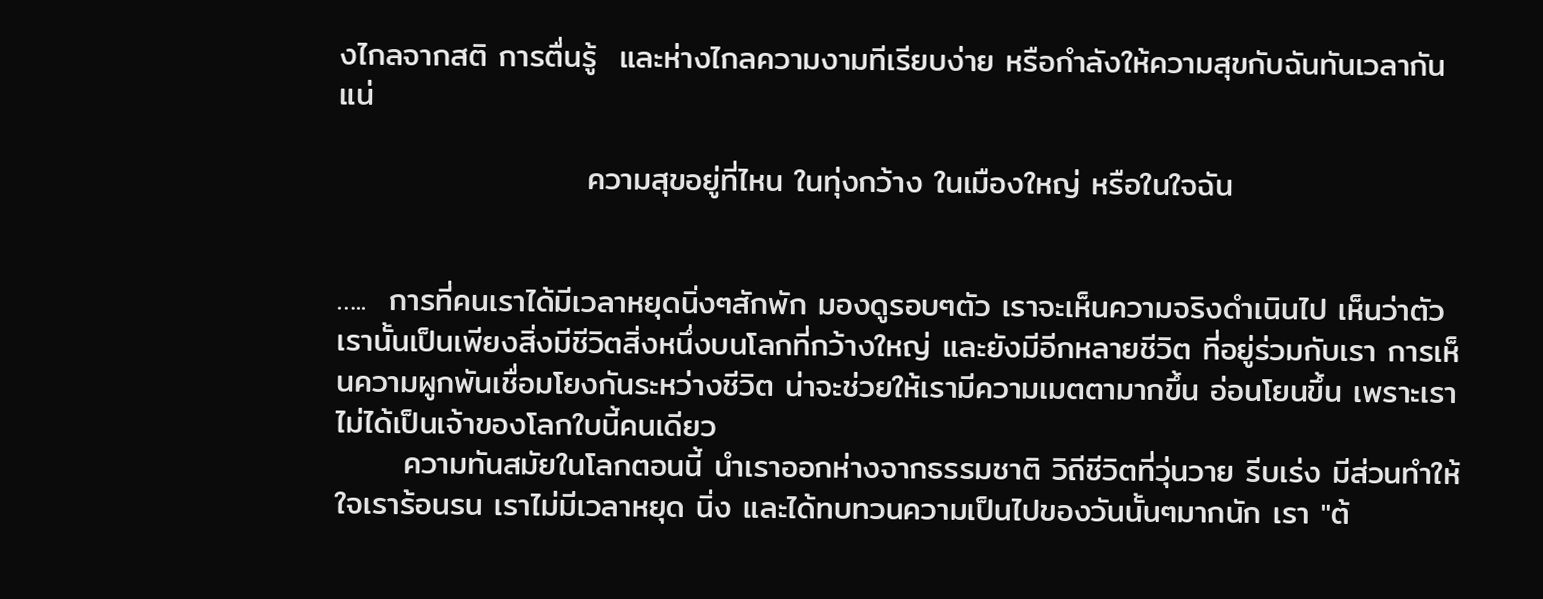งไกลจากสติ การตื่นรู้  และห่างไกลความงามทีเรียบง่าย หรือกำลังให้ความสุขกับฉันทันเวลากันแน่

                      ความสุขอยู่ที่ไหน ในทุ่งกว้าง ในเมืองใหญ่ หรือในใจฉัน


…..  การที่คนเราได้มีเวลาหยุดนิ่งๆสักพัก มองดูรอบๆตัว เราจะเห็นความจริงดำเนินไป เห็นว่าตัวเรานั้นเป็นเพียงสิ่งมีชีวิตสิ่งหนึ่งบนโลกที่กว้างใหญ่ และยังมีอีกหลายชีวิต ที่อยู่ร่วมกับเรา การเห็นความผูกพันเชื่อมโยงกันระหว่างชีวิต น่าจะช่วยให้เรามีความเมตตามากขึ้น อ่อนโยนขึ้น เพราะเรา ไม่ได้เป็นเจ้าของโลกใบนี้คนเดียว
      ความทันสมัยในโลกตอนนี้ นำเราออกห่างจากธรรมชาติ วิถีชีวิตที่วุ่นวาย รีบเร่ง มีส่วนทำให้ใจเราร้อนรน เราไม่มีเวลาหยุด นิ่ง และได้ทบทวนความเป็นไปของวันนั้นๆมากนัก เรา "ต้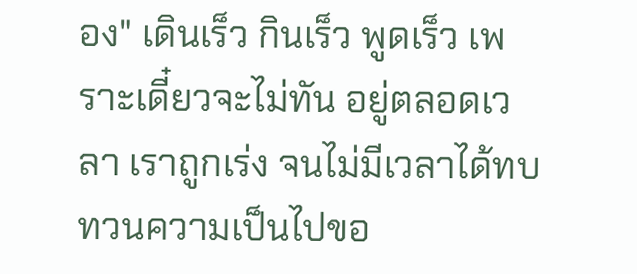อง" เดินเร็ว กินเร็ว พูดเร็ว เพราะเดี๋ยวจะไม่ทัน อยู่ตลอดเวลา เราถูกเร่ง จนไม่มีเวลาได้ทบทวนความเป็นไปขอ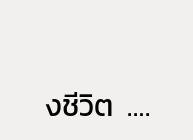งชีวิต  ….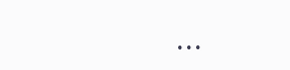...